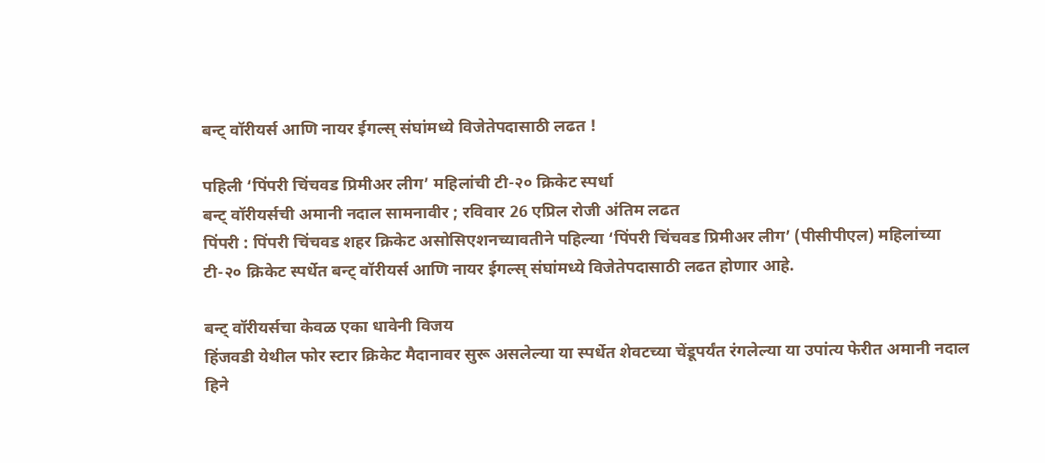बन्ट् वॉरीयर्स आणि नायर ईगल्स् संघांमध्ये विजेतेपदासाठी लढत !

पहिली ‘पिंपरी चिंचवड प्रिमीअर लीग’ महिलांची टी-२० क्रिकेट स्पर्धा
बन्ट् वॉरीयर्सची अमानी नदाल सामनावीर ; रविवार 26 एप्रिल रोजी अंतिम लढत
पिंपरी : पिंपरी चिंचवड शहर क्रिकेट असोसिएशनच्यावतीने पहिल्या ‘पिंपरी चिंचवड प्रिमीअर लीग’ (पीसीपीएल) महिलांच्या टी-२० क्रिकेट स्पर्धेत बन्ट् वॉरीयर्स आणि नायर ईगल्स् संघांमध्ये विजेतेपदासाठी लढत होणार आहे.

बन्ट् वॉरीयर्सचा केवळ एका धावेनी विजय
हिंजवडी येथील फोर स्टार क्रिकेट मैदानावर सुरू असलेल्या या स्पर्धेत शेवटच्या चेंडूपर्यंत रंगलेल्या या उपांत्य फेरीत अमानी नदाल हिने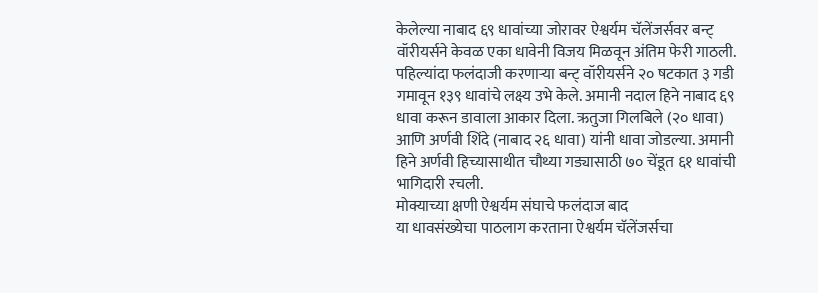केलेल्या नाबाद ६९ धावांच्या जोरावर ऐश्वर्यम चॅलेंजर्सवर बन्ट् वॉरीयर्सने केवळ एका धावेनी विजय मिळवून अंतिम फेरी गाठली. पहिल्यांदा फलंदाजी करणाऱ्या बन्ट् वॉरीयर्सने २० षटकात ३ गडी गमावून १३९ धावांचे लक्ष्य उभे केले. अमानी नदाल हिने नाबाद ६९ धावा करून डावाला आकार दिला. ऋतुजा गिलबिले (२० धावा) आणि अर्णवी शिंदे (नाबाद २६ धावा) यांनी धावा जोडल्या. अमानी हिने अर्णवी हिच्यासाथीत चौथ्या गड्यासाठी ७० चेंडूत ६१ धावांची भागिदारी रचली.
मोक्याच्या क्षणी ऐश्वर्यम संघाचे फलंदाज बाद
या धावसंख्येचा पाठलाग करताना ऐश्वर्यम चॅलेंजर्सचा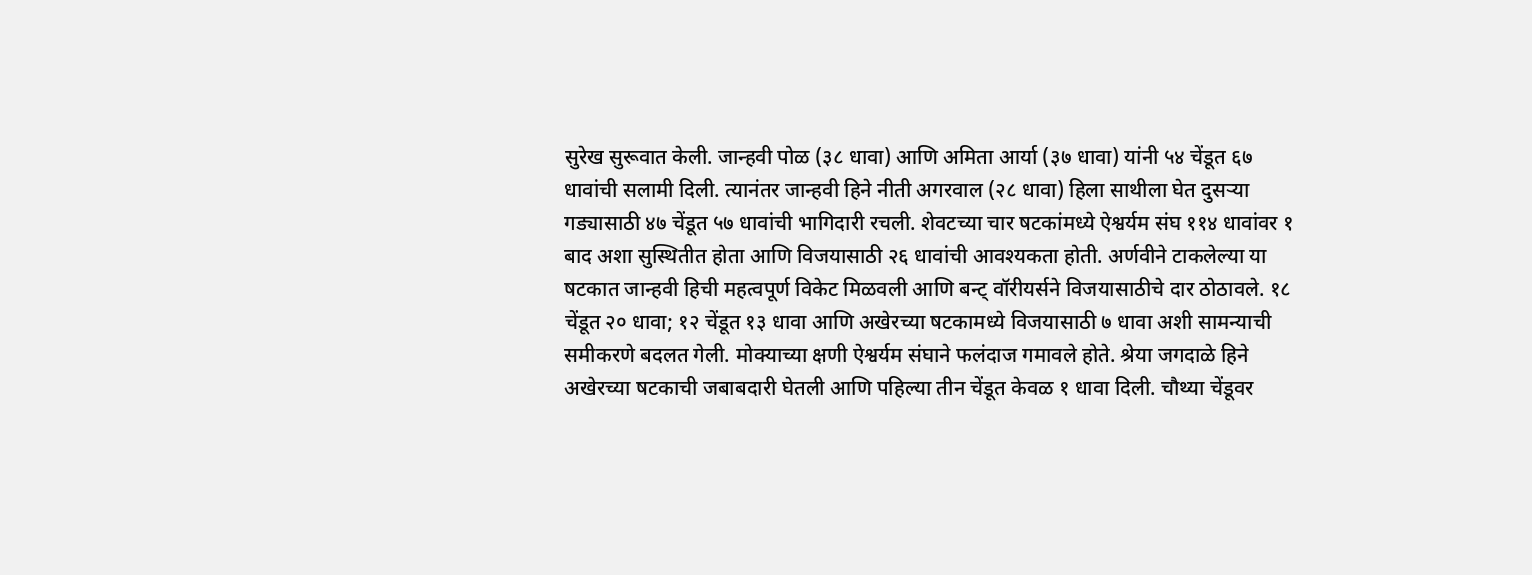सुरेख सुरूवात केली. जान्हवी पोळ (३८ धावा) आणि अमिता आर्या (३७ धावा) यांनी ५४ चेंडूत ६७ धावांची सलामी दिली. त्यानंतर जान्हवी हिने नीती अगरवाल (२८ धावा) हिला साथीला घेत दुसऱ्या गड्यासाठी ४७ चेंडूत ५७ धावांची भागिदारी रचली. शेवटच्या चार षटकांमध्ये ऐश्वर्यम संघ ११४ धावांवर १ बाद अशा सुस्थितीत होता आणि विजयासाठी २६ धावांची आवश्यकता होती. अर्णवीने टाकलेल्या या षटकात जान्हवी हिची महत्वपूर्ण विकेट मिळवली आणि बन्ट् वॉरीयर्सने विजयासाठीचे दार ठोठावले. १८ चेंडूत २० धावा; १२ चेंडूत १३ धावा आणि अखेरच्या षटकामध्ये विजयासाठी ७ धावा अशी सामन्याची समीकरणे बदलत गेली. मोक्याच्या क्षणी ऐश्वर्यम संघाने फलंदाज गमावले होते. श्रेया जगदाळे हिने अखेरच्या षटकाची जबाबदारी घेतली आणि पहिल्या तीन चेंडूत केवळ १ धावा दिली. चौथ्या चेंडूवर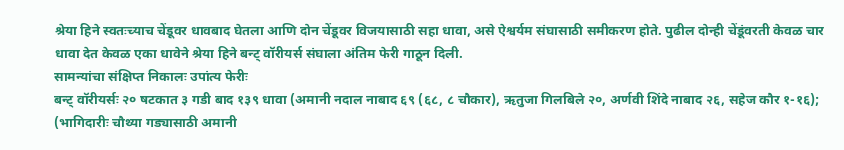श्रेया हिने स्वतःच्याच चेंडूवर धावबाद घेतला आणि दोन चेंडूवर विजयासाठी सहा धावा, असे ऐश्वर्यम संघासाठी समीकरण होते. पुढील दोन्ही चेंडूंवरती केवळ चार धावा देत केवळ एका धावेने श्रेया हिने बन्ट् वॉरीयर्स संघाला अंतिम फेरी गाठून दिली.
सामन्यांचा संक्षिप्त निकालः उपांत्य फेरीः
बन्ट् वॉरीयर्सः २० षटकात ३ गडी बाद १३९ धावा (अमानी नदाल नाबाद ६९ (६८, ८ चौकार), ऋतुजा गिलबिले २०, अर्णवी शिंदे नाबाद २६, सहेज कौर १-१६); (भागिदारीः चौथ्या गड्यासाठी अमानी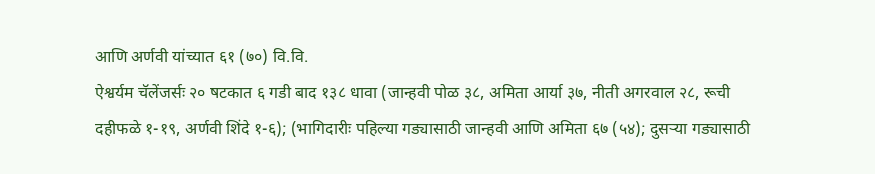आणि अर्णवी यांच्यात ६१ (७०) वि.वि.
ऐश्वर्यम चॅलेंजर्सः २० षटकात ६ गडी बाद १३८ धावा (जान्हवी पोळ ३८, अमिता आर्या ३७, नीती अगरवाल २८, रूची दहीफळे १-१९, अर्णवी शिंदे १-६); (भागिदारीः पहिल्या गड्यासाठी जान्हवी आणि अमिता ६७ (५४); दुसऱ्या गड्यासाठी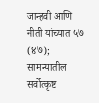जान्हवी आणि नीती यांच्यात ५७ (४७);
सामन्यातील सर्वोत्कृष्ट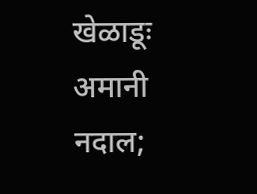खेळाडूः अमानी नदाल;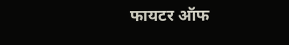फायटर ऑफ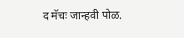द मॅचः जान्हवी पोळ.